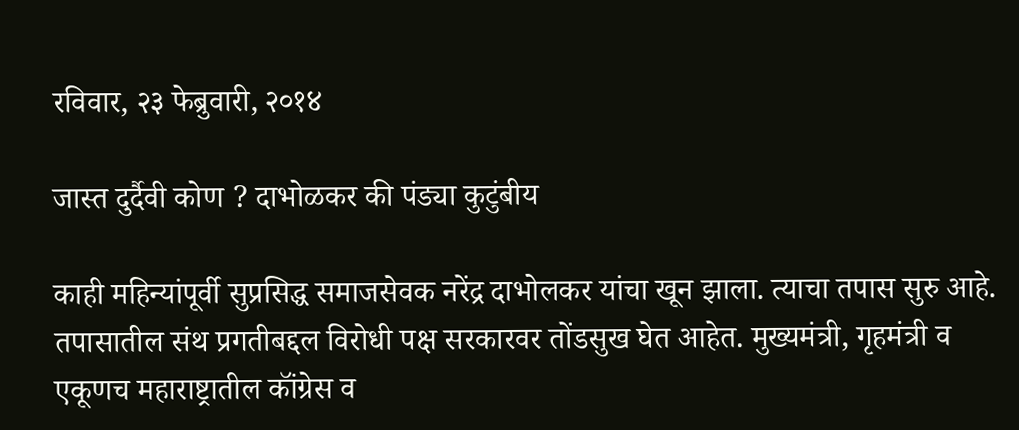रविवार, २३ फेब्रुवारी, २०१४

जास्त दुर्दैवी कोण ? दाभोळकर की पंड्या कुटुंबीय

काही महिन्यांपूर्वी सुप्रसिद्ध समाजसेवक नरेंद्र दाभोलकर यांचा खून झाला. त्याचा तपास सुरु आहे. तपासातील संथ प्रगतीबद्दल विरोधी पक्ष सरकारवर तोंडसुख घेत आहेत. मुख्यमंत्री, गृहमंत्री व एकूणच महाराष्ट्रातील कॉंग्रेस व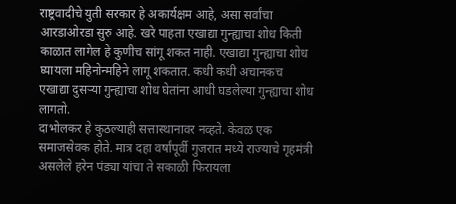राष्ट्रवादीचे युती सरकार हे अकार्यक्षम आहे, असा सर्वांचा आरडाओरडा सुरु आहे. खरे पाहता एखाद्या गुन्ह्याचा शोध किती काळात लागेल हे कुणीच सांगू शकत नाही. एखाद्या गुन्ह्याचा शोध घ्यायला महिनोन्महिने लागू शकतात. कधी कधी अचानकच एखाद्या दुसऱ्या गुन्ह्याचा शोध घेतांना आधी घडलेल्या गुन्ह्याचा शोध लागतो.
दाभोलकर हे कुठल्याही सत्तास्थानावर नव्हते. केवळ एक समाजसेवक होते. मात्र दहा वर्षांपूर्वी गुजरात मध्ये राज्याचे गृहमंत्री असलेले हरेन पंड्या यांचा ते सकाळी फिरायला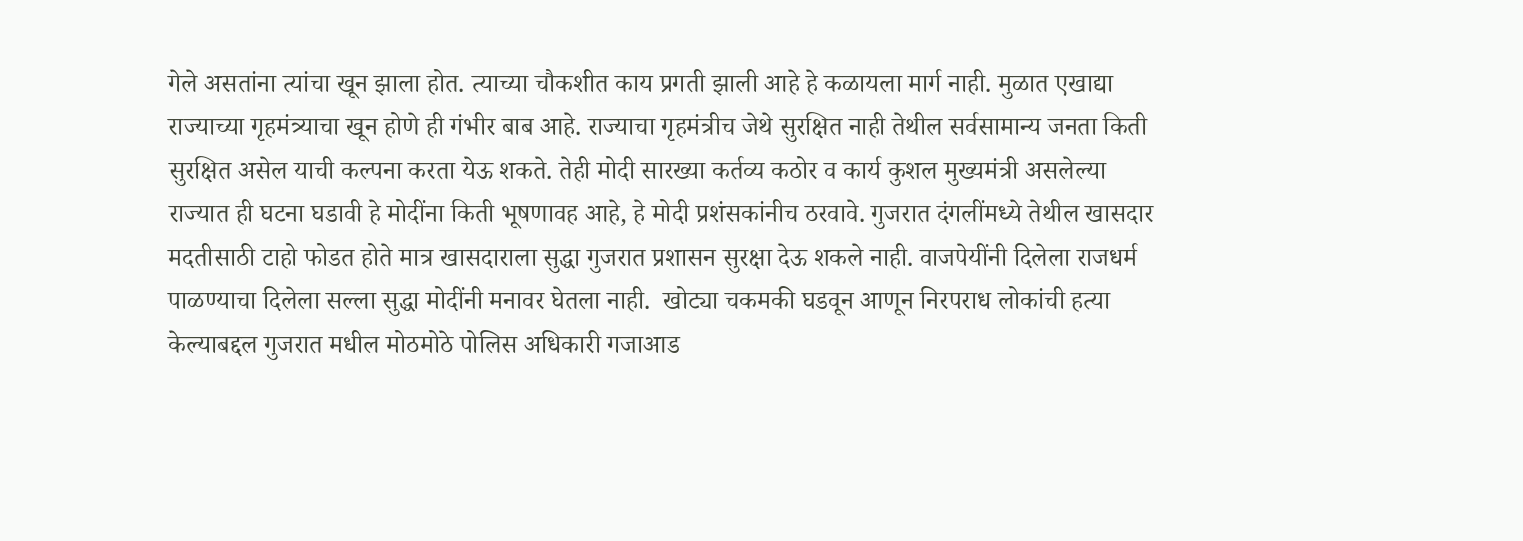गेले असतांना त्यांचा खून झाला होत. त्याच्या चौकशीत काय प्रगती झाली आहे हे कळायला मार्ग नाही. मुळात एखाद्या राज्याच्या गृहमंत्र्याचा खून होणे ही गंभीर बाब आहे. राज्याचा गृहमंत्रीच जेथे सुरक्षित नाही तेथील सर्वसामान्य जनता किती सुरक्षित असेल याची कल्पना करता येऊ शकते. तेही मोदी सारख्या कर्तव्य कठोर व कार्य कुशल मुख्यमंत्री असलेल्या राज्यात ही घटना घडावी हे मोदींना किती भूषणावह आहे, हे मोदी प्रशंसकांनीच ठरवावे. गुजरात दंगलींमध्ये तेथील खासदार मदतीसाठी टाहो फोडत होते मात्र खासदाराला सुद्धा गुजरात प्रशासन सुरक्षा देऊ शकले नाही. वाजपेयींनी दिलेला राजधर्म पाळण्याचा दिलेला सल्ला सुद्धा मोदींनी मनावर घेतला नाही.  खोट्या चकमकी घडवून आणून निरपराध लोकांची हत्या केल्याबद्दल गुजरात मधील मोठमोठे पोलिस अधिकारी गजाआड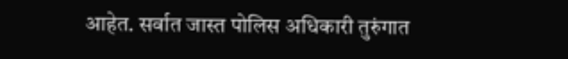आहेत. सर्वात जास्त पोलिस अधिकारी तुरुंगात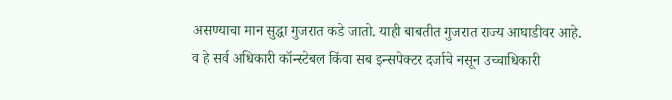असण्याचा मान सुद्धा गुजरात कडे जातो. याही बाबतीत गुजरात राज्य आघाडीवर आहे. व हे सर्व अधिकारी कॉन्स्टेबल किंवा सब इन्सपेक्टर दर्जाचे नसून उच्चाधिकारी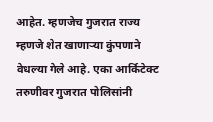आहेत. म्हणजेच गुजरात राज्य म्हणजे शेत खाणाऱ्या कुंपणाने वेधल्या गेले आहे. एका आर्किटेक्ट तरुणीवर गुजरात पोलिसांनी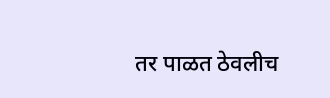तर पाळत ठेवलीच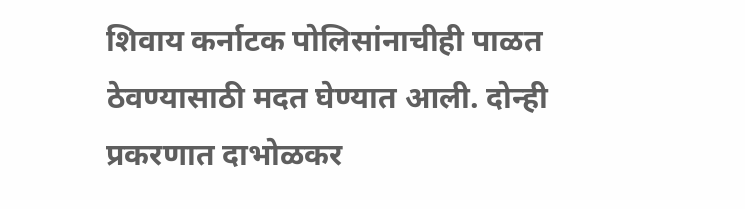शिवाय कर्नाटक पोलिसांनाचीही पाळत ठेवण्यासाठी मदत घेण्यात आली. दोन्ही  प्रकरणात दाभोळकर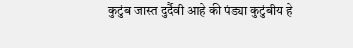कुटुंब जास्त दुर्दैवी आहे की पंड्या कुटुंबीय हे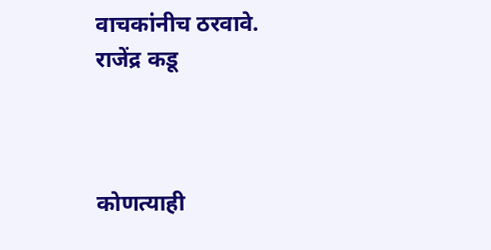वाचकांनीच ठरवावे.
राजेंद्र कडू



कोणत्याही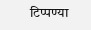टिप्पण्‍या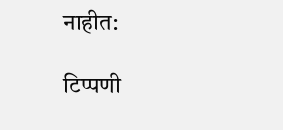नाहीत:

टिप्पणी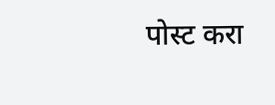पोस्ट करा